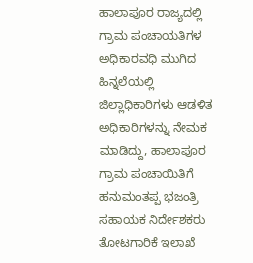ಹಾಲಾಪೂರ ರಾಜ್ಯದಲ್ಲಿ ಗ್ರಾಮ ಪಂಚಾಯತಿಗಳ ಅಧಿಕಾರವಧಿ ಮುಗಿದ ಹಿನ್ನಲೆಯಲ್ಲಿ ಜಿಲ್ಲಾಧಿಕಾರಿಗಳು ಆಡಳಿತ ಅಧಿಕಾರಿಗಳನ್ನು ನೇಮಕ ಮಾಡಿದ್ದು, ಹಾಲಾಪೂರ ಗ್ರಾಮ ಪಂಚಾಯಿತಿಗೆ ಹನುಮಂತಪ್ಪ ಭಜಂತ್ರಿ ಸಹಾಯಕ ನಿರ್ದೇಶಕರು ತೋಟಗಾರಿಕೆ ಇಲಾಖೆ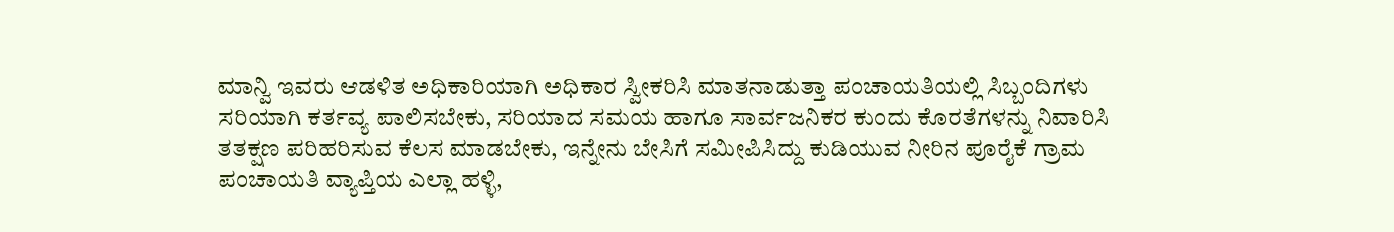ಮಾನ್ವಿ ಇವರು ಆಡಳಿತ ಅಧಿಕಾರಿಯಾಗಿ ಅಧಿಕಾರ ಸ್ವೀಕರಿಸಿ ಮಾತನಾಡುತ್ತಾ ಪಂಚಾಯತಿಯಲ್ಲಿ ಸಿಬ್ಬಂದಿಗಳು ಸರಿಯಾಗಿ ಕರ್ತವ್ಯ ಪಾಲಿಸಬೇಕು, ಸರಿಯಾದ ಸಮಯ ಹಾಗೂ ಸಾರ್ವಜನಿಕರ ಕುಂದು ಕೊರತೆಗಳನ್ನು ನಿವಾರಿಸಿ ತತಕ್ಷಣ ಪರಿಹರಿಸುವ ಕೆಲಸ ಮಾಡಬೇಕು, ಇನ್ನೇನು ಬೇಸಿಗೆ ಸಮೀಪಿಸಿದ್ದು ಕುಡಿಯುವ ನೀರಿನ ಪೂರೈಕೆ ಗ್ರಾಮ ಪಂಚಾಯತಿ ವ್ಯಾಪ್ತಿಯ ಎಲ್ಲಾ ಹಳ್ಳಿ,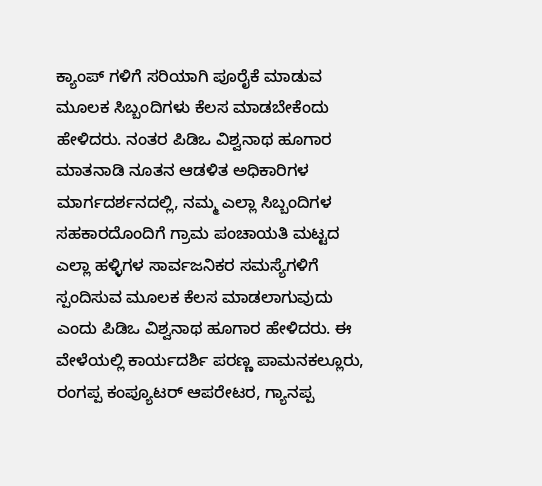ಕ್ಯಾಂಪ್ ಗಳಿಗೆ ಸರಿಯಾಗಿ ಪೂರೈಕೆ ಮಾಡುವ ಮೂಲಕ ಸಿಬ್ಬಂದಿಗಳು ಕೆಲಸ ಮಾಡಬೇಕೆಂದು ಹೇಳಿದರು. ನಂತರ ಪಿಡಿಒ ವಿಶ್ವನಾಥ ಹೂಗಾರ ಮಾತನಾಡಿ ನೂತನ ಆಡಳಿತ ಅಧಿಕಾರಿಗಳ ಮಾರ್ಗದರ್ಶನದಲ್ಲಿ, ನಮ್ಮ ಎಲ್ಲಾ ಸಿಬ್ಬಂದಿಗಳ ಸಹಕಾರದೊಂದಿಗೆ ಗ್ರಾಮ ಪಂಚಾಯತಿ ಮಟ್ಟದ ಎಲ್ಲಾ ಹಳ್ಳಿಗಳ ಸಾರ್ವಜನಿಕರ ಸಮಸ್ಯೆಗಳಿಗೆ ಸ್ಪಂದಿಸುವ ಮೂಲಕ ಕೆಲಸ ಮಾಡಲಾಗುವುದು ಎಂದು ಪಿಡಿಒ ವಿಶ್ವನಾಥ ಹೂಗಾರ ಹೇಳಿದರು. ಈ ವೇಳೆಯಲ್ಲಿ ಕಾರ್ಯದರ್ಶಿ ಪರಣ್ಣ ಪಾಮನಕಲ್ಲೂರು, ರಂಗಪ್ಪ ಕಂಪ್ಯೂಟರ್ ಆಪರೇಟರ, ಗ್ಯಾನಪ್ಪ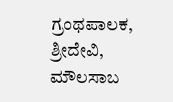ಗ್ರಂಥಪಾಲಕ, ಶ್ರೀದೇವಿ, ಮೌಲಸಾಬ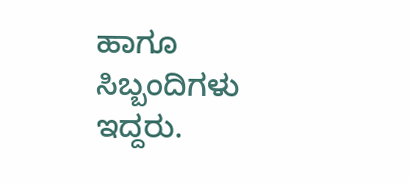ಹಾಗೂ ಸಿಬ್ಬಂದಿಗಳು ಇದ್ದರು.